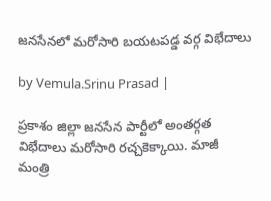జనసేనలో మరోసారి బయటపడ్డ వర్గ విభేదాలు

by Vemula.Srinu Prasad |

ప్రకాశం జిల్లా జనసేన పార్టీలో అంతర్గత విభేదాలు మరోసారి రచ్చకెక్కాయి. మాజీ మంత్రి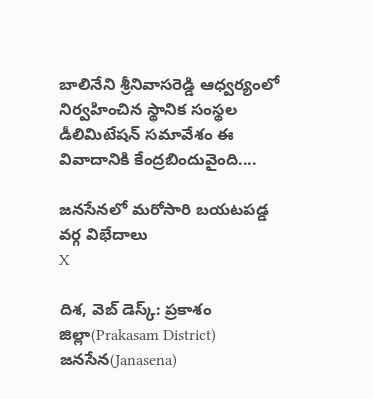బాలినేని శ్రీనివాసరెడ్డి ఆధ్వర్యంలో నిర్వహించిన స్థానిక సంస్థల డీలిమిటేషన్ సమావేశం ఈ వివాదానికి కేంద్రబిందువైంది....

జనసేనలో మరోసారి బయటపడ్డ వర్గ విభేదాలు
X

దిశ, వెబ్ డెస్క్: ప్రకాశం జిల్లా(Prakasam District) జనసేన(Janasena)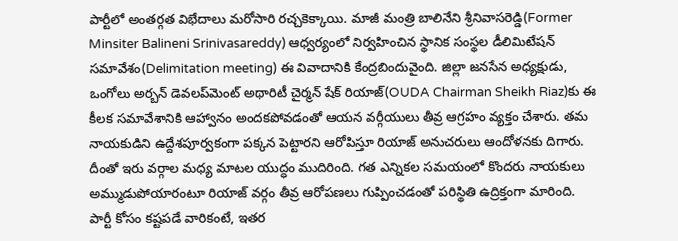పార్టీలో అంతర్గత విభేదాలు మరోసారి రచ్చకెక్కాయి. మాజీ మంత్రి బాలినేని శ్రీనివాసరెడ్డి(Former Minsiter Balineni Srinivasareddy) ఆధ్వర్యంలో నిర్వహించిన స్థానిక సంస్థల డీలిమిటేషన్ సమావేశం(Delimitation meeting) ఈ వివాదానికి కేంద్రబిందువైంది. జిల్లా జనసేన అధ్యక్షుడు, ఒంగోలు అర్బన్ డెవలప్‌మెంట్ అథారిటీ చైర్మన్ షేక్ రియాజ్‌(OUDA Chairman Sheikh Riaz)కు ఈ కీలక సమావేశానికి ఆహ్వానం అందకపోవడంతో ఆయన వర్గీయులు తీవ్ర ఆగ్రహం వ్యక్తం చేశారు. తమ నాయకుడిని ఉద్దేశపూర్వకంగా పక్కన పెట్టారని ఆరోపిస్తూ రియాజ్ అనుచరులు ఆందోళనకు దిగారు. దీంతో ఇరు వర్గాల మధ్య మాటల యుద్ధం ముదిరింది. గత ఎన్నికల సమయంలో కొందరు నాయకులు అమ్ముడుపోయారంటూ రియాజ్ వర్గం తీవ్ర ఆరోపణలు గుప్పించడంతో పరిస్థితి ఉద్రిక్తంగా మారింది. పార్టీ కోసం కష్టపడే వారికంటే, ఇతర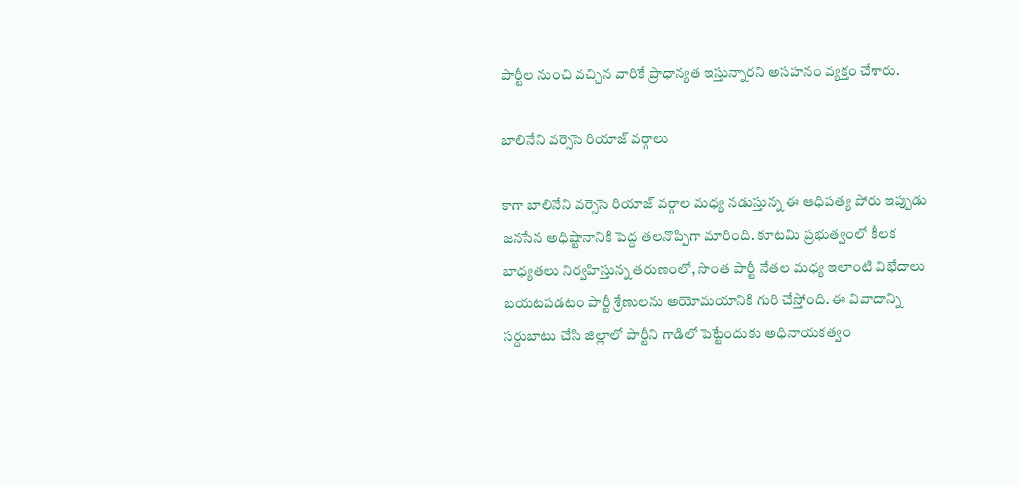పార్టీల నుంచి వచ్చిన వారికే ప్రాధాన్యత ఇస్తున్నారని అసహనం వ్యక్తం చేశారు.

బాలినేని వర్సెసె రియాజ్ వర్గాలు

కాగా బాలినేని వర్సెసె రియాజ్ వర్గాల మధ్య నడుస్తున్న ఈ ఆధిపత్య పోరు ఇప్పుడు జనసేన అధిష్టానానికి పెద్ద తలనొప్పిగా మారింది. కూటమి ప్రభుత్వంలో కీలక బాధ్యతలు నిర్వహిస్తున్న తరుణంలో, సొంత పార్టీ నేతల మధ్య ఇలాంటి విభేదాలు బయటపడటం పార్టీ శ్రేణులను అయోమయానికి గురి చేస్తోంది. ఈ వివాదాన్ని సర్దుబాటు చేసి జిల్లాలో పార్టీని గాడిలో పెట్టేందుకు అధినాయకత్వం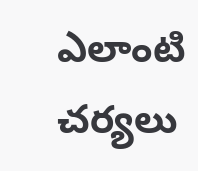ఎలాంటి చర్యలు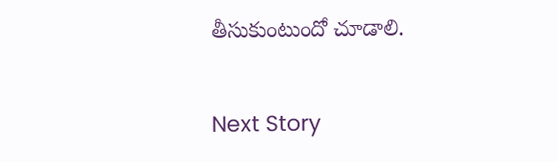తీసుకుంటుందో చూడాలి.

Next Story